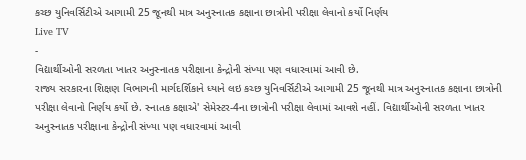કચ્છ યુનિવર્સિટીએ આગામી 25 જૂનથી માત્ર અનુસ્નાતક કક્ષાના છાત્રોની પરીક્ષા લેવાનો કર્યો નિર્ણય
Live TV
-
વિદ્યાર્થીઓની સરળતા ખાતર અનુસ્નાતક પરીક્ષાના કેન્દ્રોની સંખ્યા પણ વધારવામાં આવી છે.
રાજ્ય સરકારના શિક્ષણ વિભાગની માર્ગદર્શિકાને ધ્યાને લઇ કચ્છ યુનિવર્સિટીએ આગામી 25 જૂનથી માત્ર અનુસ્નાતક કક્ષાના છાત્રોની પરીક્ષા લેવાનો નિર્ણય કર્યો છે. સ્નાતક કક્ષાએ' સેમેસ્ટર-4ના છાત્રોની પરીક્ષા લેવામાં આવશે નહીં. વિદ્યાર્થીઓની સરળતા ખાતર અનુસ્નાતક પરીક્ષાના કેન્દ્રોની સંખ્યા પણ વધારવામાં આવી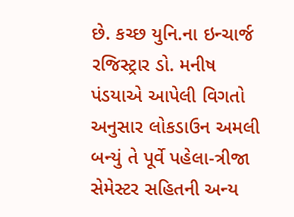છે. કચ્છ યુનિ.ના ઇન્ચાર્જ રજિસ્ટ્રાર ડો. મનીષ પંડયાએ આપેલી વિગતો અનુસાર લોકડાઉન અમલી બન્યું તે પૂર્વે પહેલા-ત્રીજા સેમેસ્ટર સહિતની અન્ય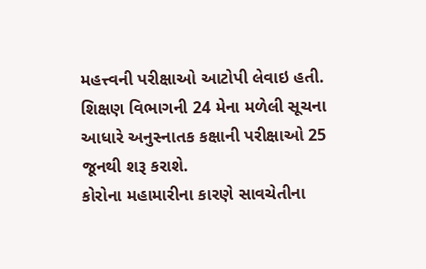મહત્ત્વની પરીક્ષાઓ આટોપી લેવાઇ હતી. શિક્ષણ વિભાગની 24 મેના મળેલી સૂચના આધારે અનુસ્નાતક કક્ષાની પરીક્ષાઓ 25 જૂનથી શરૂ કરાશે.
કોરોના મહામારીના કારણે સાવચેતીના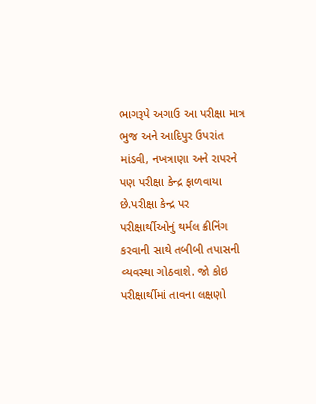ભાગરૂપે અગાઉ આ પરીક્ષા માત્ર ભુજ અને આદિપુર ઉપરાંત માંડવી, નખત્રાણા અને રાપરને પણ પરીક્ષા કેન્દ્ર ફાળવાયા છે.પરીક્ષા કેન્દ્ર પર પરીક્ષાર્થીઓનું થર્મલ ક્રીનિંગ કરવાની સાથે તબીબી તપાસની વ્યવસ્થા ગોઠવાશે. જો કોઇ પરીક્ષાર્થીમાં તાવના લક્ષણો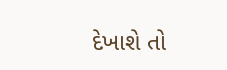દેખાશે તો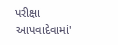પરીક્ષા આપવાદેવામાં'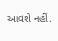આવશે નહીં.